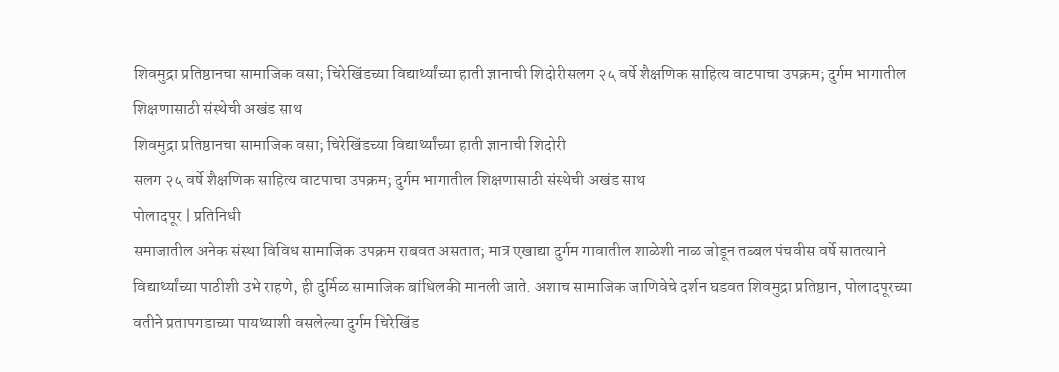शिवमुद्रा प्रतिष्ठानचा सामाजिक वसा; चिरेखिंडच्या विद्यार्थ्यांच्या हाती ज्ञानाची शिदोरीसलग २५ वर्षे शैक्षणिक साहित्य वाटपाचा उपक्रम; दुर्गम भागातील शिक्षणासाठी संस्थेची अखंड साथ
शिवमुद्रा प्रतिष्ठानचा सामाजिक वसा; चिरेखिंडच्या विद्यार्थ्यांच्या हाती ज्ञानाची शिदोरी
सलग २५ वर्षे शैक्षणिक साहित्य वाटपाचा उपक्रम; दुर्गम भागातील शिक्षणासाठी संस्थेची अखंड साथ
पोलादपूर | प्रतिनिधी
समाजातील अनेक संस्था विविध सामाजिक उपक्रम राबवत असतात; मात्र एखाद्या दुर्गम गावातील शाळेशी नाळ जोडून तब्बल पंचवीस वर्षे सातत्याने विद्यार्थ्यांच्या पाठीशी उभे राहणे, ही दुर्मिळ सामाजिक बांधिलकी मानली जाते. अशाच सामाजिक जाणिवेचे दर्शन घडवत शिवमुद्रा प्रतिष्ठान, पोलादपूरच्या वतीने प्रतापगडाच्या पायथ्याशी वसलेल्या दुर्गम चिरेखिंड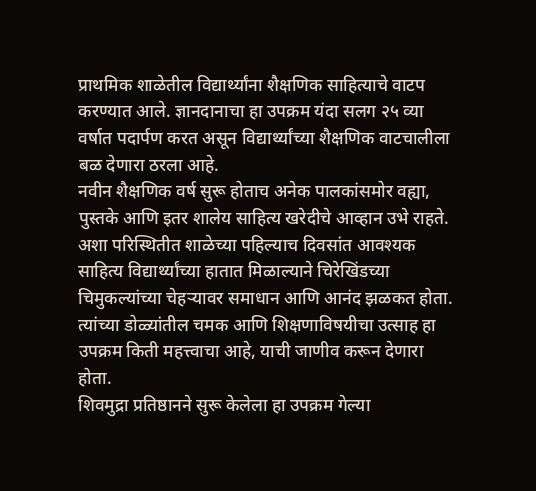प्राथमिक शाळेतील विद्यार्थ्यांना शैक्षणिक साहित्याचे वाटप करण्यात आले. ज्ञानदानाचा हा उपक्रम यंदा सलग २५ व्या वर्षात पदार्पण करत असून विद्यार्थ्यांच्या शैक्षणिक वाटचालीला बळ देणारा ठरला आहे.
नवीन शैक्षणिक वर्ष सुरू होताच अनेक पालकांसमोर वह्या, पुस्तके आणि इतर शालेय साहित्य खरेदीचे आव्हान उभे राहते. अशा परिस्थितीत शाळेच्या पहिल्याच दिवसांत आवश्यक साहित्य विद्यार्थ्यांच्या हातात मिळाल्याने चिरेखिंडच्या चिमुकल्यांच्या चेहऱ्यावर समाधान आणि आनंद झळकत होता. त्यांच्या डोळ्यांतील चमक आणि शिक्षणाविषयीचा उत्साह हा उपक्रम किती महत्त्वाचा आहे, याची जाणीव करून देणारा होता.
शिवमुद्रा प्रतिष्ठानने सुरू केलेला हा उपक्रम गेल्या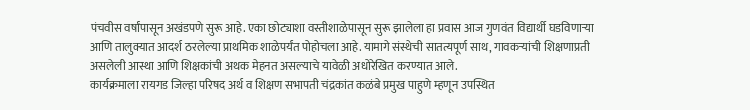पंचवीस वर्षांपासून अखंडपणे सुरू आहे. एका छोट्याशा वस्तीशाळेपासून सुरू झालेला हा प्रवास आज गुणवंत विद्यार्थी घडविणाऱ्या आणि तालुक्यात आदर्श ठरलेल्या प्राथमिक शाळेपर्यंत पोहोचला आहे. यामागे संस्थेची सातत्यपूर्ण साथ, गावकऱ्यांची शिक्षणाप्रती असलेली आस्था आणि शिक्षकांची अथक मेहनत असल्याचे यावेळी अधोरेखित करण्यात आले.
कार्यक्रमाला रायगड जिल्हा परिषद अर्थ व शिक्षण सभापती चंद्रकांत कळंबे प्रमुख पाहुणे म्हणून उपस्थित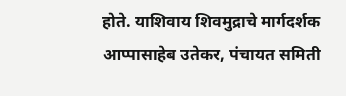होते. याशिवाय शिवमुद्राचे मार्गदर्शक आप्पासाहेब उतेकर, पंचायत समिती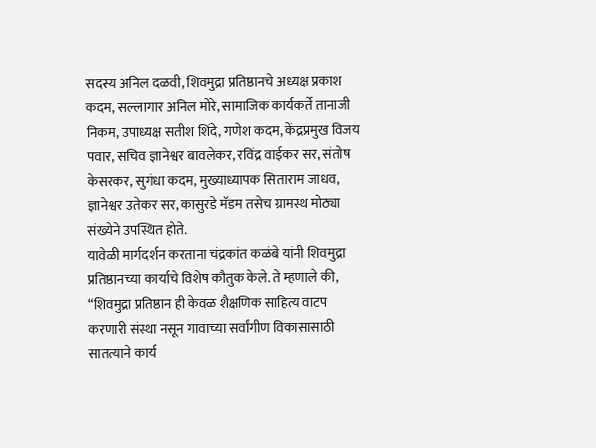सदस्य अनिल दळवी, शिवमुद्रा प्रतिष्ठानचे अध्यक्ष प्रकाश कदम, सल्लागार अनिल मोरे, सामाजिक कार्यकर्ते तानाजी निकम, उपाध्यक्ष सतीश शिंदे, गणेश कदम, केंद्रप्रमुख विजय पवार, सचिव ज्ञानेश्वर बावलेकर, रविंद्र वाईकर सर, संतोष केसरकर, सुगंधा कदम, मुख्याध्यापक सिताराम जाधव, ज्ञानेश्वर उतेकर सर, कासुरडे मॅडम तसेच ग्रामस्थ मोठ्या संख्येने उपस्थित होते.
यावेळी मार्गदर्शन करताना चंद्रकांत कळंबे यांनी शिवमुद्रा प्रतिष्ठानच्या कार्याचे विशेष कौतुक केले. ते म्हणाले की, “शिवमुद्रा प्रतिष्ठान ही केवळ शैक्षणिक साहित्य वाटप करणारी संस्था नसून गावाच्या सर्वांगीण विकासासाठी सातत्याने कार्य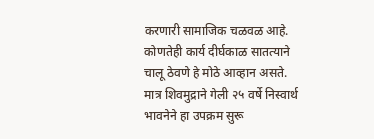करणारी सामाजिक चळवळ आहे. कोणतेही कार्य दीर्घकाळ सातत्याने चालू ठेवणे हे मोठे आव्हान असते. मात्र शिवमुद्राने गेली २५ वर्षे निस्वार्थ भावनेने हा उपक्रम सुरू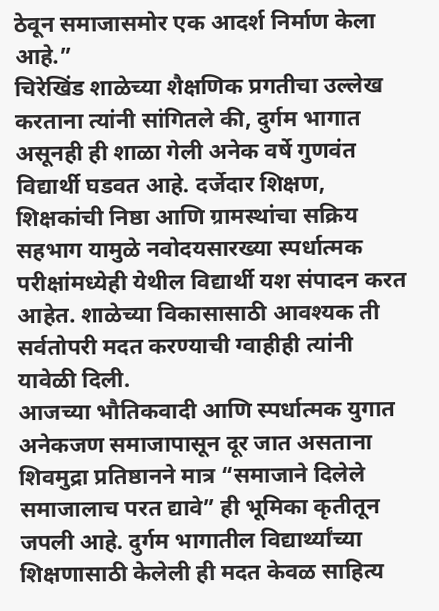ठेवून समाजासमोर एक आदर्श निर्माण केला आहे.”
चिरेखिंड शाळेच्या शैक्षणिक प्रगतीचा उल्लेख करताना त्यांनी सांगितले की, दुर्गम भागात असूनही ही शाळा गेली अनेक वर्षे गुणवंत विद्यार्थी घडवत आहे. दर्जेदार शिक्षण, शिक्षकांची निष्ठा आणि ग्रामस्थांचा सक्रिय सहभाग यामुळे नवोदयसारख्या स्पर्धात्मक परीक्षांमध्येही येथील विद्यार्थी यश संपादन करत आहेत. शाळेच्या विकासासाठी आवश्यक ती सर्वतोपरी मदत करण्याची ग्वाहीही त्यांनी यावेळी दिली.
आजच्या भौतिकवादी आणि स्पर्धात्मक युगात अनेकजण समाजापासून दूर जात असताना शिवमुद्रा प्रतिष्ठानने मात्र “समाजाने दिलेले समाजालाच परत द्यावे” ही भूमिका कृतीतून जपली आहे. दुर्गम भागातील विद्यार्थ्यांच्या शिक्षणासाठी केलेली ही मदत केवळ साहित्य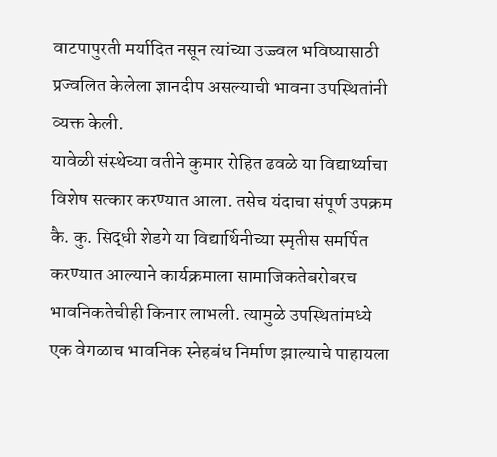वाटपापुरती मर्यादित नसून त्यांच्या उज्ज्वल भविष्यासाठी प्रज्वलित केलेला ज्ञानदीप असल्याची भावना उपस्थितांनी व्यक्त केली.
यावेळी संस्थेच्या वतीने कुमार रोहित ढवळे या विद्यार्थ्याचा विशेष सत्कार करण्यात आला. तसेच यंदाचा संपूर्ण उपक्रम कै. कु. सिद्धी शेडगे या विद्यार्थिनीच्या स्मृतीस समर्पित करण्यात आल्याने कार्यक्रमाला सामाजिकतेबरोबरच भावनिकतेचीही किनार लाभली. त्यामुळे उपस्थितांमध्ये एक वेगळाच भावनिक स्नेहबंध निर्माण झाल्याचे पाहायला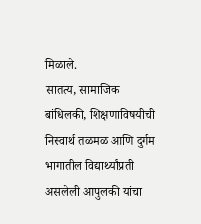मिळाले.
सातत्य, सामाजिक बांधिलकी, शिक्षणाविषयीची निस्वार्थ तळमळ आणि दुर्गम भागातील विद्यार्थ्यांप्रती असलेली आपुलकी यांचा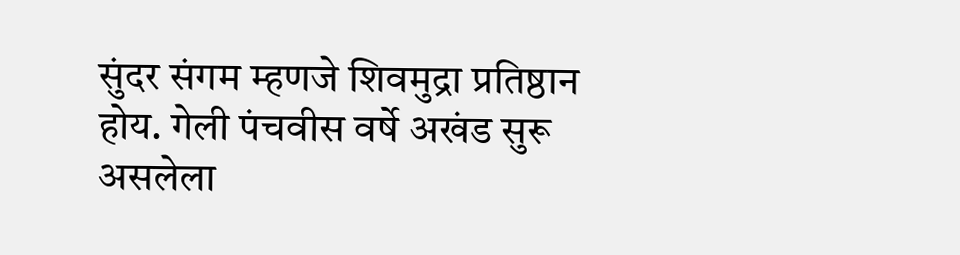सुंदर संगम म्हणजे शिवमुद्रा प्रतिष्ठान होय. गेली पंचवीस वर्षे अखंड सुरू असलेला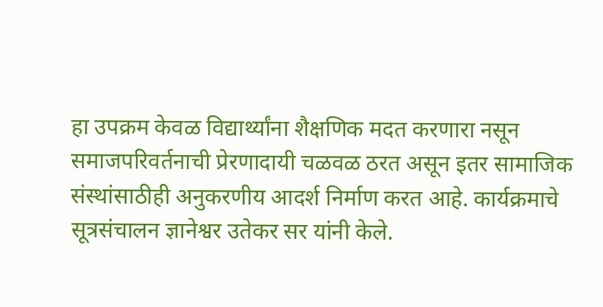हा उपक्रम केवळ विद्यार्थ्यांना शैक्षणिक मदत करणारा नसून समाजपरिवर्तनाची प्रेरणादायी चळवळ ठरत असून इतर सामाजिक संस्थांसाठीही अनुकरणीय आदर्श निर्माण करत आहे. कार्यक्रमाचे सूत्रसंचालन ज्ञानेश्वर उतेकर सर यांनी केले.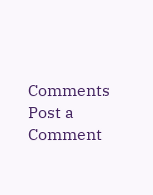Comments
Post a Comment